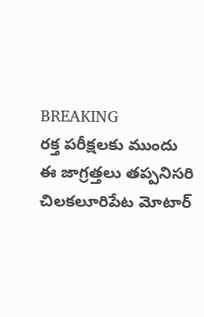BREAKING
రక్త పరీక్షలకు ముందు ఈ జాగ్రత్తలు తప్పనిసరి చిలకలూరిపేట మోటార్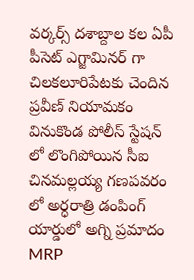వర్కర్స్ దశాబ్దాల కల ఏపీ పీసెట్ ఎగ్జామినర్ గా చిలకలూరిపేటకు చెందిన ప్రవీణ్ నియామకం వినుకొండ పోలీస్ స్టేషన్ లో లొంగిపోయిన సీఐ చినమల్లయ్య గణపవరం లో అర్ధరాత్రి డంపింగ్ యార్డులో అగ్ని ప్రమాదం MRP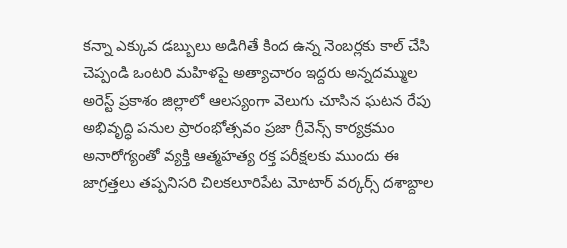కన్నా ఎక్కువ డబ్బులు అడిగితే కింద ఉన్న నెంబర్లకు కాల్ చేసి చెప్పండి ఒంటరి మహిళపై అత్యాచారం ఇద్దరు అన్నదమ్ముల అరెస్ట్ ప్రకాశం జిల్లాలో ఆలస్యంగా వెలుగు చూసిన ఘటన రేపు అభివృద్ధి పనుల ప్రారంభోత్సవం ప్రజా గ్రీవెన్స్ కార్యక్రమం అనారోగ్యంతో వ్యక్తి ఆత్మహత్య రక్త పరీక్షలకు ముందు ఈ జాగ్రత్తలు తప్పనిసరి చిలకలూరిపేట మోటార్ వర్కర్స్ దశాబ్దాల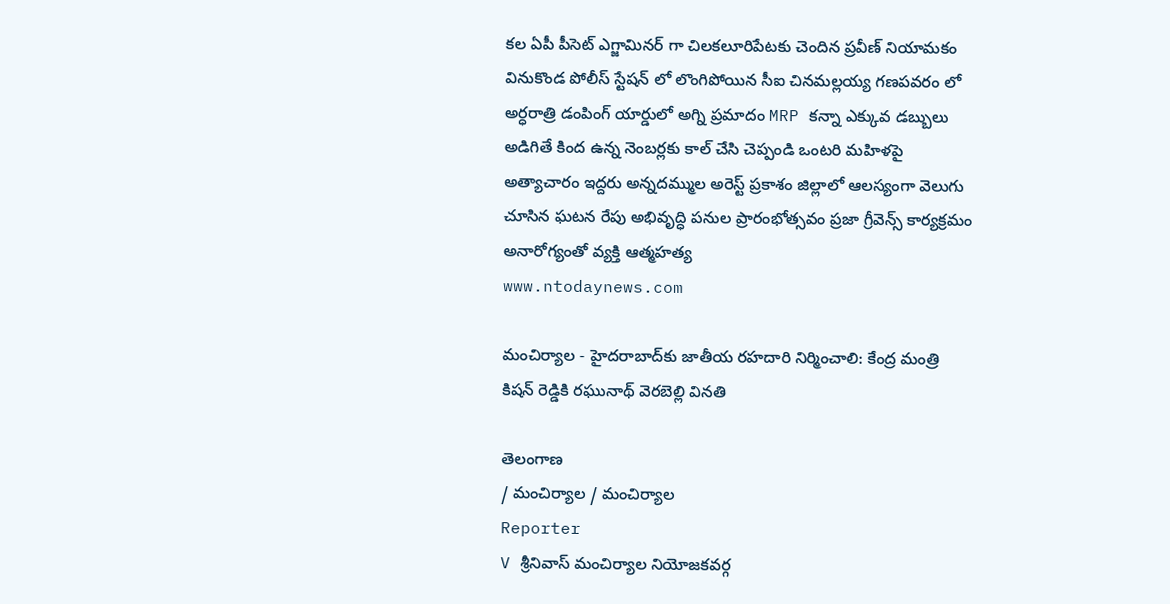కల ఏపీ పీసెట్ ఎగ్జామినర్ గా చిలకలూరిపేటకు చెందిన ప్రవీణ్ నియామకం వినుకొండ పోలీస్ స్టేషన్ లో లొంగిపోయిన సీఐ చినమల్లయ్య గణపవరం లో అర్ధరాత్రి డంపింగ్ యార్డులో అగ్ని ప్రమాదం MRP కన్నా ఎక్కువ డబ్బులు అడిగితే కింద ఉన్న నెంబర్లకు కాల్ చేసి చెప్పండి ఒంటరి మహిళపై అత్యాచారం ఇద్దరు అన్నదమ్ముల అరెస్ట్ ప్రకాశం జిల్లాలో ఆలస్యంగా వెలుగు చూసిన ఘటన రేపు అభివృద్ధి పనుల ప్రారంభోత్సవం ప్రజా గ్రీవెన్స్ కార్యక్రమం అనారోగ్యంతో వ్యక్తి ఆత్మహత్య
www.ntodaynews.com

మంచిర్యాల - హైదరాబాద్‌కు జాతీయ రహదారి నిర్మించాలి: కేంద్ర మంత్రి కిషన్ రెడ్డికి రఘునాథ్ వెరబెల్లి వినతి

తెలంగాణ
/ మంచిర్యాల / మంచిర్యాల
Reporter
V శ్రీనివాస్ మంచిర్యాల నియోజకవర్గ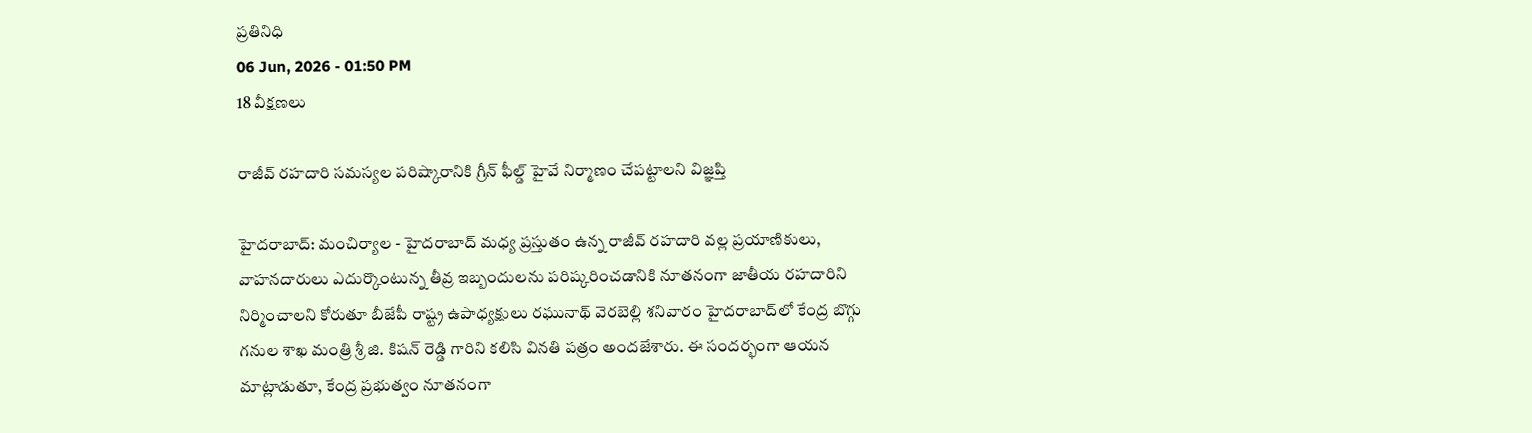ప్రతినిధి
06 Jun, 2026 - 01:50 PM
18 వీక్షణలు

రాజీవ్ రహదారి సమస్యల పరిష్కారానికి గ్రీన్ ఫీల్డ్ హైవే నిర్మాణం చేపట్టాలని విజ్ఞప్తి

హైదరాబాద్: మంచిర్యాల - హైదరాబాద్ మధ్య ప్రస్తుతం ఉన్న రాజీవ్ రహదారి వల్ల ప్రయాణికులు, వాహనదారులు ఎదుర్కొంటున్న తీవ్ర ఇబ్బందులను పరిష్కరించడానికి నూతనంగా జాతీయ రహదారిని నిర్మించాలని కోరుతూ బీజేపీ రాష్ట్ర ఉపాధ్యక్షులు రఘునాథ్ వెరబెల్లి శనివారం హైదరాబాద్‌లో కేంద్ర బొగ్గు గనుల శాఖ మంత్రి శ్రీ జి. కిషన్ రెడ్డి గారిని కలిసి వినతి పత్రం అందజేశారు. ఈ సందర్భంగా ఆయన మాట్లాడుతూ, కేంద్ర ప్రభుత్వం నూతనంగా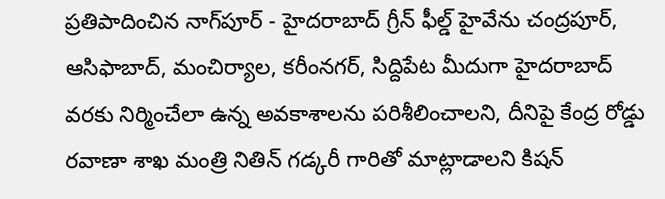ప్రతిపాదించిన నాగ్‌పూర్ - హైదరాబాద్ గ్రీన్ ఫీల్డ్ హైవేను చంద్రపూర్, ఆసిఫాబాద్, మంచిర్యాల, కరీంనగర్, సిద్దిపేట మీదుగా హైదరాబాద్ వరకు నిర్మించేలా ఉన్న అవకాశాలను పరిశీలించాలని, దీనిపై కేంద్ర రోడ్డు రవాణా శాఖ మంత్రి నితిన్ గడ్కరీ గారితో మాట్లాడాలని కిషన్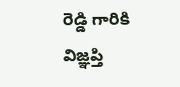రెడ్డి గారికి విజ్ఞప్తి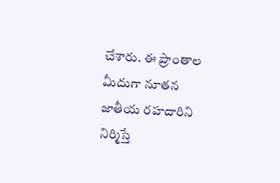చేశారు. ఈ ప్రాంతాల మీదుగా నూతన జాతీయ రహదారిని నిర్మిస్తే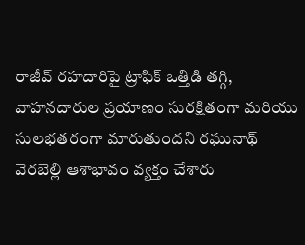రాజీవ్ రహదారిపై ట్రాఫిక్ ఒత్తిడి తగ్గి, వాహనదారుల ప్రయాణం సురక్షితంగా మరియు సులభతరంగా మారుతుందని రఘునాథ్ వెరబెల్లి ఆశాభావం వ్యక్తం చేశారు